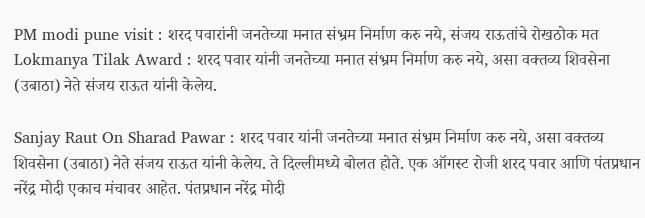PM modi pune visit : शरद पवारांनी जनतेच्या मनात संभ्रम निर्माण करु नये, संजय राऊतांचे रोखठोक मत
Lokmanya Tilak Award : शरद पवार यांनी जनतेच्या मनात संभ्रम निर्माण करु नये, असा वक्तव्य शिवसेना (उबाठा) नेते संजय राऊत यांनी केलेय.

Sanjay Raut On Sharad Pawar : शरद पवार यांनी जनतेच्या मनात संभ्रम निर्माण करु नये, असा वक्तव्य शिवसेना (उबाठा) नेते संजय राऊत यांनी केलेय. ते दिल्लीमध्ये बोलत होते. एक ऑगस्ट रोजी शरद पवार आणि पंतप्रधान नरेंद्र मोदी एकाच मंचावर आहेत. पंतप्रधान नरेंद्र मोदी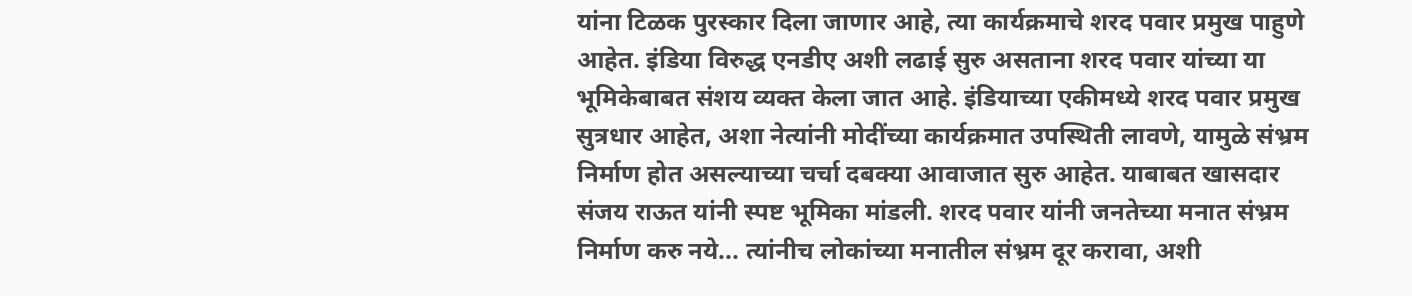यांना टिळक पुरस्कार दिला जाणार आहे, त्या कार्यक्रमाचे शरद पवार प्रमुख पाहुणे आहेत. इंडिया विरुद्ध एनडीए अशी लढाई सुरु असताना शरद पवार यांच्या या भूमिकेबाबत संशय व्यक्त केला जात आहे. इंडियाच्या एकीमध्ये शरद पवार प्रमुख सुत्रधार आहेत, अशा नेत्यांनी मोदींच्या कार्यक्रमात उपस्थिती लावणे, यामुळे संभ्रम निर्माण होत असल्याच्या चर्चा दबक्या आवाजात सुरु आहेत. याबाबत खासदार संजय राऊत यांनी स्पष्ट भूमिका मांडली. शरद पवार यांनी जनतेच्या मनात संभ्रम निर्माण करु नये... त्यांनीच लोकांच्या मनातील संभ्रम दूर करावा, अशी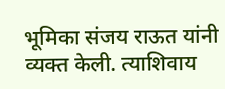भूमिका संजय राऊत यांनी व्यक्त केली. त्याशिवाय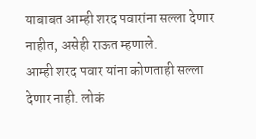याबाबत आम्ही शरद पवारांना सल्ला देणार नाहीत, असेही राऊत म्हणाले.
आम्ही शरद पवार यांना कोणताही सल्ला देणार नाही. लोकं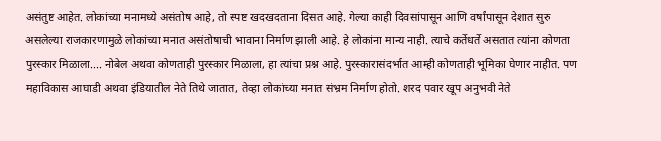असंतुष्ट आहेत. लोकांच्या मनामध्ये असंतोष आहे, तो स्पष्ट खदखदताना दिसत आहे. गेल्या काही दिवसांपासून आणि वर्षांपासून देशात सुरु असलेल्या राजकारणामुळे लोकांच्या मनात असंतोषाची भावाना निर्माण झाली आहे. हे लोकांना मान्य नाही. त्याचे कर्तेधर्ते असतात त्यांना कोणता पुरस्कार मिळाला.... नोबेल अथवा कोणताही पुरस्कार मिळाला, हा त्यांचा प्रश्न आहे. पुरस्कारासंदर्भात आम्ही कोणताही भूमिका घेणार नाहीत. पण महाविकास आघाडी अथवा इंडियातील नेते तिथे जातात, तेव्हा लोकांच्या मनात संभ्रम निर्माण होतो. शरद पवार खूप अनुभवी नेते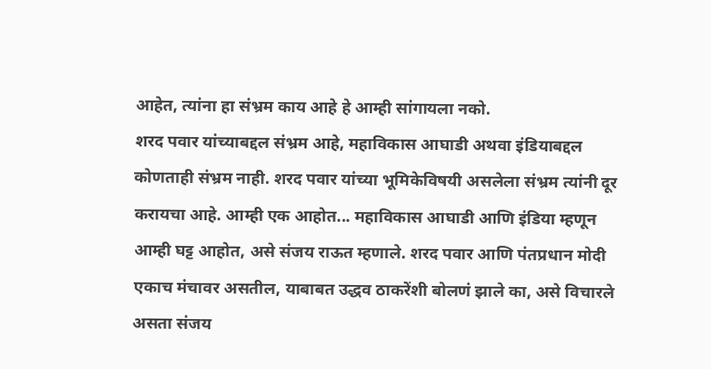आहेत, त्यांना हा संभ्रम काय आहे हे आम्ही सांगायला नको.
शरद पवार यांच्याबद्दल संभ्रम आहे, महाविकास आघाडी अथवा इंडियाबद्दल कोणताही संभ्रम नाही. शरद पवार यांच्या भूमिकेविषयी असलेला संभ्रम त्यांनी दूर करायचा आहे. आम्ही एक आहोत... महाविकास आघाडी आणि इंडिया म्हणून आम्ही घट्ट आहोत, असे संजय राऊत म्हणाले. शरद पवार आणि पंतप्रधान मोदी एकाच मंचावर असतील, याबाबत उद्धव ठाकरेंशी बोलणं झाले का, असे विचारले असता संजय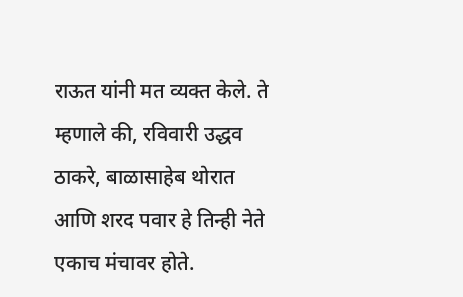राऊत यांनी मत व्यक्त केले. ते म्हणाले की, रविवारी उद्धव ठाकरे, बाळासाहेब थोरात आणि शरद पवार हे तिन्ही नेते एकाच मंचावर होते.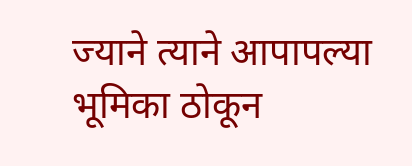ज्याने त्याने आपापल्या भूमिका ठोकून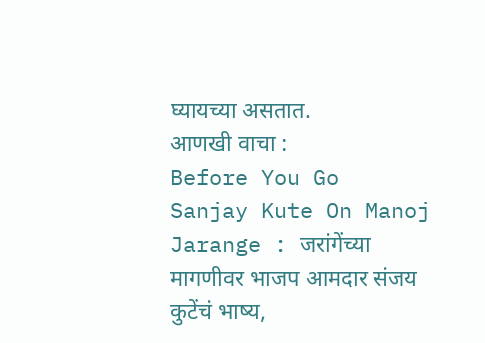घ्यायच्या असतात.
आणखी वाचा :
Before You Go
Sanjay Kute On Manoj Jarange : जरांगेंच्या मागणीवर भाजप आमदार संजय कुटेंचं भाष्य,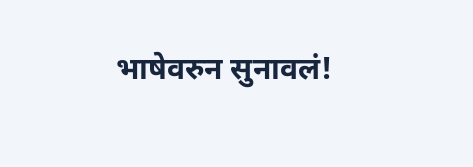भाषेवरुन सुनावलं!